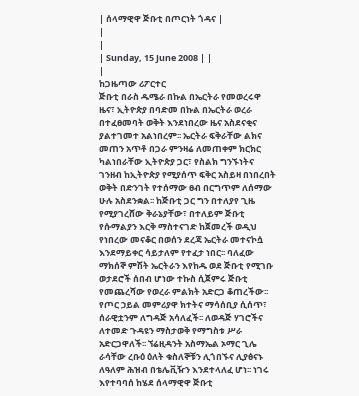| ሰላማዊዋ ጅቡቲ በጦርነት ጎዳና |
|
|
| Sunday, 15 June 2008 | |
|
ከጋዜጣው ሪፖርተር
ጅቡቲ በራስ ዱሜራ በኩል በኤርትራ የመወረሩዋ ዜና፣ ኢትዮጵያ በባድመ በኩል በኤርትራ ወረራ በተፈፀመባት ወቅት እንደነበረው ዜና አስደናቂና ያልተገመተ አልነበረም፡፡ ኤርትራ ፍቅራቸው ልክና መጠን አጥቶ በጋራ ምንዛሬ ለመጠቀም ክርክር ካልነበራቸው ኢትዮጵያ ጋር፣ የስልክ ግንኙነትና ገንዘብ ከኢትዮጵያ የሚያሰጥ ፍቅር አስይዛ በነበረበት ወቅት በድንገት የተሰማው ፀብ በርግጥም ለሰማው ሁሉ አስደንቋል፡፡ ከጅቡቲ ጋር ግን በተለያየ ጊዜ የሚያገረሸው ቅራኔያቸው፣ በተለይም ጅቡቲ የሱማልያን እርቅ ማስተናገድ ከጀመረች ወዲህ የነበረው መናቆር በወሰን ደረጃ ኤርትራ መተናኮሷ እንደማይቀር ሳይታለም የተፈታ ነበር፡፡ ባለፈው ማክሰኞ ምሽት ኤርትራን እየከዱ ወደ ጅቡቲ የሚገቡ ወታደሮች ሰበብ ሆነው ተኩስ ሲጀምሩ ጅቡቲ የመጨረሻው የወረራ ምልክት አድርጋ ቆጠረችው፡፡ የጦር ኃይል መምሪያዋ ክተትና ማሳሰቢያ ሲሰጥ፣ ሰራዊቷንም ለግዳጅ አሳለፈች፡፡ ለወዳጅ ሃገሮችና ለተመድ ጉዳዩን ማስታወቅ የማግስቱ ሥራ አድርጋዋለች፡፡ ኘሬዚዳንት አስማኤል ኦማር ጊሌ ራሳቸው ረቡዕ ዕለት ቁስለኞቹን ሊጎበኙና ሊያፅናኑ ለዓለም ሕዝብ በቴሌቪዥን እንደተላለፈ ሆነ፡፡ ነገሩ እየተባባሰ ከሄደ ሰላማዊዋ ጅቡቲ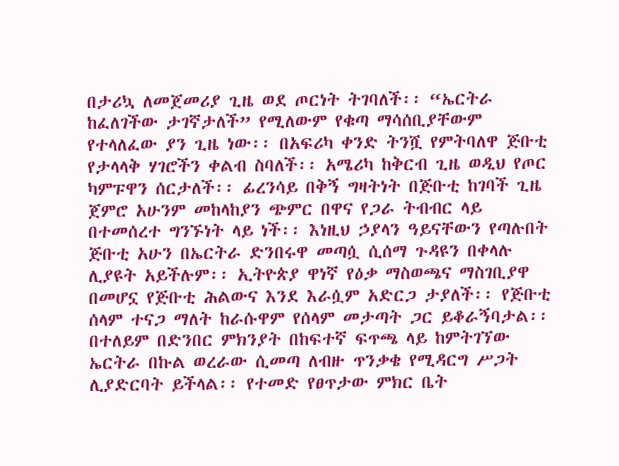በታሪኳ ለመጀመሪያ ጊዜ ወደ ጦርነት ትገባለች፡፡ “ኤርትራ ከፈለገችው ታገኛታለች” የሚለውም የቁጣ ማሳሰቢያቸውም የተላለፈው ያን ጊዜ ነው፡፡ በአፍሪካ ቀንድ ትንሿ የምትባለዋ ጅቡቲ የታላላቅ ሃገሮችን ቀልብ ስባለች፡፡ አሜሪካ ከቅርብ ጊዜ ወዲህ የጦር ካምፑዋን ሰርታለች፡፡ ፊረንሳይ በቅኝ ግዛትነት በጅቡቲ ከገባች ጊዜ ጀምሮ አሁንም መከላከያን ጭምር በዋና የጋራ ትብብር ላይ በተመሰረተ ግንኙነት ላይ ነች፡፡ እነዚህ ኃያላን ዓይናቸውን የጣሉበት ጅቡቲ አሁን በኤርትራ ድንበሩዋ መጣሷ ሲሰማ ጉዳዩን በቀላሉ ሊያዩት አይችሉም፡፡ ኢትዮጵያ ዋነኛ የዕቃ ማስወጫና ማስገቢያዋ በመሆኗ የጅቡቲ ሕልውና እንደ እራሷም አድርጋ ታያለች፡፡ የጅቡቲ ሰላም ተናጋ ማለት ከራሱዋም የሰላም መታጣት ጋር ይቆራኝባታል፡፡ በተለይም በድንበር ምክንያት በከፍተኛ ፍጥጫ ላይ ከምትገኘው ኤርትራ በኩል ወረራው ሲመጣ ለብዙ ጥንቃቄ የሚዳርግ ሥጋት ሊያድርባት ይችላል፡፡ የተመድ የፀጥታው ምክር ቤት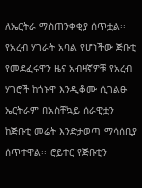ለኤርትራ ማስጠንቀቂያ ሰጥቷል፡፡ የአረብ ሃገራት አባል የሆነችው ጅቡቲ የመደፈሩዋን ዜና አብዛኛዎቹ የአረብ ሃገሮች ከጎኑዋ እንዲቆሙ ሲገልፁ ኤርትራም በአስቸኳይ ሰራዊቷን ከጅቡቲ መሬት እንድታወጣ ማሳሰቢያ ሰጥተዋል፡፡ ሮይተር የጅቡቲን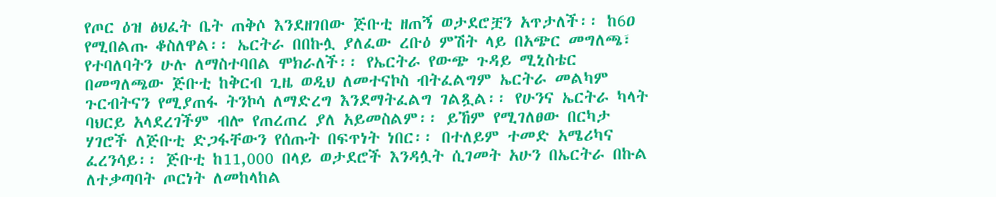የጦር ዕዝ ፅህፈት ቤት ጠቅሶ እንደዘገበው ጅቡቲ ዘጠኝ ወታደሮቿን አጥታለች፡፡ ከ6ዐ የሚበልጡ ቆስለዋል፡፡ ኤርትራ በበኩሏ ያለፈው ረቡዕ ምሽት ላይ በአጭር መግለጫ፣ የተባለባትን ሁሉ ለማስተባበል ሞክራለች፡፡ የኤርትራ የውጭ ጉዳይ ሚኒስቴር በመግለጫው ጅቡቲ ከቅርብ ጊዜ ወዲህ ለመተናኮስ ብትፈልግም ኤርትራ መልካም ጉርብትናን የሚያጠፋ ትንኮሳ ለማድረግ እንደማትፈልግ ገልጿል፡፡ የሁንና ኤርትራ ካላት ባህርይ አላደረገችም ብሎ የጠረጠረ ያለ አይመስልም፡፡ ይኸም የሚገለፀው በርካታ ሃገሮች ለጅቡቲ ድጋፋቸውን የሰጡት በፍጥነት ነበር፡፡ በተለይም ተመድ አሜሪካና ፈረንሳይ፡፡ ጅቡቲ ከ11,000 በላይ ወታደሮች እንዳሏት ሲገመት አሁን በኤርትራ በኩል ለተቃጣባት ጦርነት ለመከላከል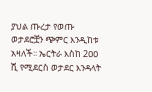ያህል ጡረታ የወጡ ወታደሮቿን ጭምር እንዲከቱ አዛለች፡፡ ኤርትራ እስከ 2ዐዐ ሺ የሚደርስ ወታደር እንዳላት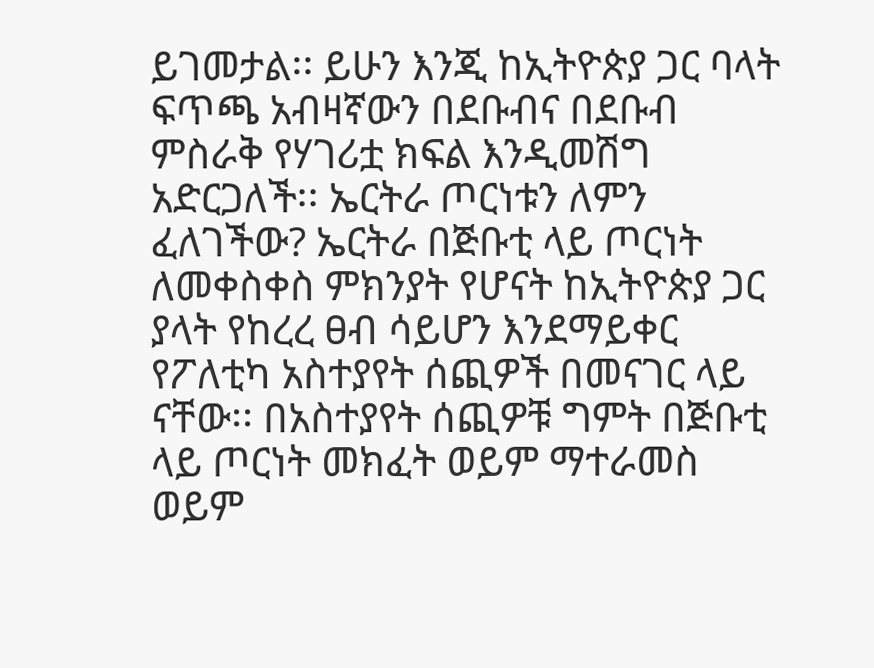ይገመታል፡፡ ይሁን እንጂ ከኢትዮጵያ ጋር ባላት ፍጥጫ አብዛኛውን በደቡብና በደቡብ ምስራቅ የሃገሪቷ ክፍል እንዲመሽግ አድርጋለች፡፡ ኤርትራ ጦርነቱን ለምን ፈለገችው? ኤርትራ በጅቡቲ ላይ ጦርነት ለመቀስቀስ ምክንያት የሆናት ከኢትዮጵያ ጋር ያላት የከረረ ፀብ ሳይሆን እንደማይቀር የፖለቲካ አስተያየት ሰጪዎች በመናገር ላይ ናቸው፡፡ በአስተያየት ሰጪዎቹ ግምት በጅቡቲ ላይ ጦርነት መክፈት ወይም ማተራመስ ወይም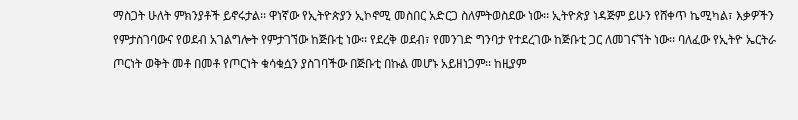ማስጋት ሁለት ምክንያቶች ይኖሩታል፡፡ ዋነኛው የኢትዮጵያን ኢኮኖሚ መስበር አድርጋ ስለምትወስደው ነው፡፡ ኢትዮጵያ ነዳጅም ይሁን የሸቀጥ ኬሚካል፣ እቃዎችን የምታስገባውና የወደብ አገልግሎት የምታገኘው ከጅቡቲ ነው፡፡ የደረቅ ወደብ፣ የመንገድ ግንባታ የተደረገው ከጅቡቲ ጋር ለመገናኘት ነው፡፡ ባለፈው የኢትዮ ኤርትራ ጦርነት ወቅት መቶ በመቶ የጦርነት ቁሳቁሷን ያስገባችው በጅቡቲ በኩል መሆኑ አይዘነጋም፡፡ ከዚያም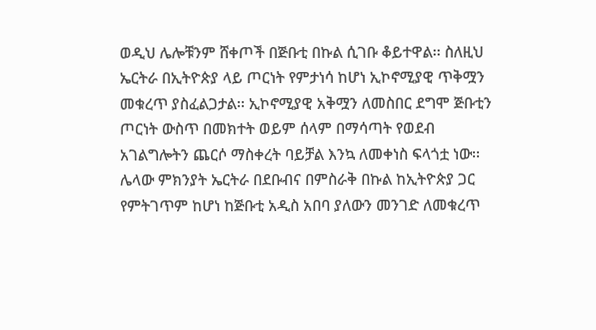ወዲህ ሌሎቹንም ሸቀጦች በጅቡቲ በኩል ሲገቡ ቆይተዋል፡፡ ስለዚህ ኤርትራ በኢትዮጵያ ላይ ጦርነት የምታነሳ ከሆነ ኢኮኖሚያዊ ጥቅሟን መቁረጥ ያስፈልጋታል፡፡ ኢኮኖሚያዊ አቅሟን ለመስበር ደግሞ ጅቡቲን ጦርነት ውስጥ በመክተት ወይም ሰላም በማሳጣት የወደብ አገልግሎትን ጨርሶ ማስቀረት ባይቻል እንኳ ለመቀነስ ፍላጎቷ ነው፡፡ ሌላው ምክንያት ኤርትራ በደቡብና በምስራቅ በኩል ከኢትዮጵያ ጋር የምትገጥም ከሆነ ከጅቡቲ አዲስ አበባ ያለውን መንገድ ለመቁረጥ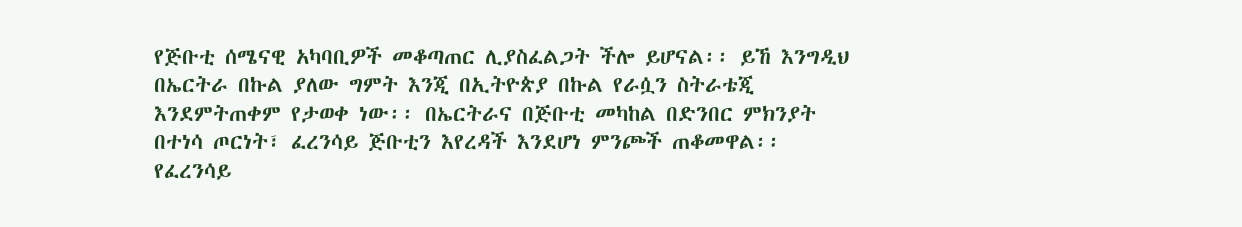የጅቡቲ ሰሜናዊ አካባቢዎች መቆጣጠር ሊያስፈልጋት ችሎ ይሆናል፡፡ ይኸ እንግዲህ በኤርትራ በኩል ያለው ግምት እንጂ በኢትዮጵያ በኩል የራሷን ስትራቴጂ እንደምትጠቀም የታወቀ ነው፡፡ በኤርትራና በጅቡቲ መካከል በድንበር ምክንያት በተነሳ ጦርነት፣ ፈረንሳይ ጅቡቲን እየረዳች እንደሆነ ምንጮች ጠቆመዋል፡፡ የፈረንሳይ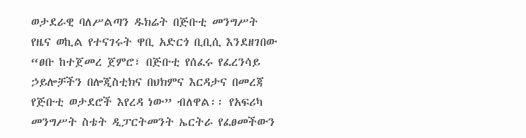ወታደራዊ ባለሥልጣን ዱክሬት በጅቡቲ መንግሥት የዜና ወኪል የተናገሩት ዋቢ አድርጎ ቢቢሲ እንደዘገበው “ፀቡ ከተጀመረ ጀምሮ፣ በጅቡቲ የሰፈሩ የፈረንሳይ ኃይሎቻችን በሎጂስቲክና በህክምና እርዳታና በመረጃ የጅቡቲ ወታደሮች እየረዳ ነው” ብለዋል፡፡ የአፍሪካ መንግሥት ስቴት ዲፓርትመንት ኤርትራ የፈፀመችውን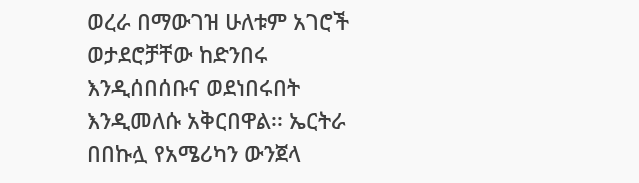ወረራ በማውገዝ ሁለቱም አገሮች ወታደሮቻቸው ከድንበሩ እንዲሰበሰቡና ወደነበሩበት እንዲመለሱ አቅርበዋል፡፡ ኤርትራ በበኩሏ የአሜሪካን ውንጀላ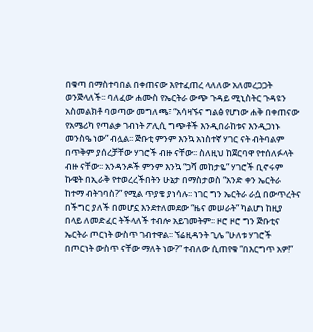በቁጣ በማስተባበል በቀጠናው እየተፈጠረ ላለለው አለመረጋጋት ወንጅላለች፡፡ ባለፈው ሐሙስ የኤርትራ ውጭ ጉዳይ ሚኒስትር ጉዳዩን አስመልክቶ ባወጣው መግለጫ፣ “አሳዛኙና ግልፅ የሆነው ሐቅ በቀጠናው የአሜሪካ የጣልቃ ገብነት ፖሊሲ ግጭቶች እንዲበራከቱና እንዲጋነኑ መንስዔ ነው” ብሏል፡፡ ጅቡቲ ምንም እንኳ አነስተኛ ሃገር ናት ብትባልም በጥቅም ያሰረቻቸው ሃገሮች ብዙ ናቸው፡፡ ስለዚህ ከጀርባዋ የተሰለፉላት ብዙ ናቸው፡፡ አንዳንዶች ምንም እንኳ “ጋሻ መከታዬ” ሃገሮች ቢኖሩም ኩዌት በኢራቅ የተወረረችበትን ሁኔታ በማስታወስ “አንድ ቀን ኤርትራ ከተማ ብትገባስ?” የሚል ጥያቄ ያነሳሉ፡፡ ነገር ግን ኤርትራ ራሷ በውጥረትና በችግር ያለች በመሆኗ እንደተለመደው “ዜና መሠራት” ካልሆነ ከዚያ በላይ ለመድፈር ትችላለች ተብሎ አይገመትም፡፡ ዞሮ ዞሮ ግን ጅቡቲና ኤርትራ ጦርነት ውስጥ ገብተዋል፡፡ ኘሬዚዳንት ጊሌ “ሁለቱ ሃገሮች በጦርነት ውስጥ ናቸው ማለት ነው?” ተብለው ሲጠየቁ “በእርግጥ አዎ!”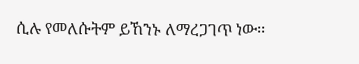ሲሉ የመለሱትም ይኸንኑ ለማረጋገጥ ነው፡፡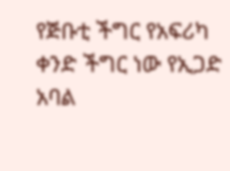የጅቡቲ ችግር የአፍሪካ ቀንድ ችግር ነው የኢጋድ አባል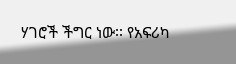ሃገሮች ችግር ነው፡፡ የአፍሪካ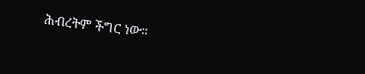ሕብረትም ችግር ነው፡፡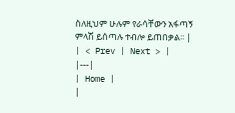ስለዚህም ሁሉም የራሳቸውን አፋጣኝ ምላሽ ይሰጣሉ ተብሎ ይጠበቃል፡፡ |
| < Prev | Next > |
|---|
| Home |
|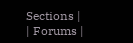Sections |
| Forums |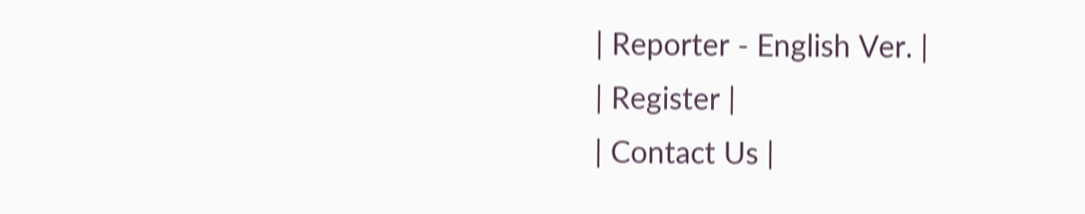| Reporter - English Ver. |
| Register |
| Contact Us |